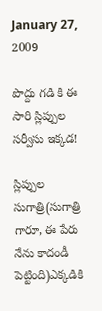January 27, 2009

పొద్దు గడి కి ఈ సారి స్లిప్పుల సర్వీసు ఇక్కడ!

స్లిప్పుల సుగాత్రి(సుగాత్రి గారూ, ఈ పేరు నేను కాదండీ పెట్టింది)ఎక్కడికి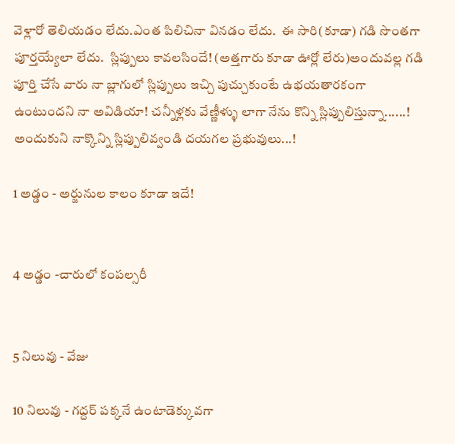వెళ్లారో తెలియడం లేదు.ఎంత పిలిచినా వినడం లేదు.  ఈ సారి(కూడా) గడి సొంతగా పూర్తయ్యేలా లేదు.  స్లిప్పులు కావలసిందే! (అత్తగారు కూడా ఊర్లో లేరు)అందువల్ల గడి పూర్తి చేసే వారు నా బ్లాగులో స్లిప్పులు ఇచ్చి పుచ్చుకుంటే ఉభయతారకంగా ఉంటుందని నా అవిడియా! చన్నీళ్లకు వేణ్ణీళ్ళు లాగా నేను కొన్ని స్లిప్పులిస్తున్నా......! అందుకుని నాక్కొన్ని స్లిప్పులివ్వండి దయగల ప్రభువులు...!

1 అడ్డం - అర్జునుల కాలం కూడా ఇదే!


4 అడ్డం -చారులో కంపల్సరీ


5 నిలువు - వేజు

10 నిలువు - గద్దర్ పక్కనే ఉంటాడెక్కువగా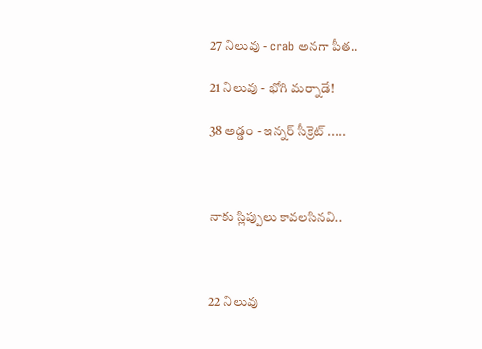27 నిలువు - crab అనగా పీత..

21 నిలువు - భోగి మర్నాడే!

38 అడ్డం - ఇన్నర్ సీక్రెట్ .....



నాకు స్లిప్పులు కావలసినవి..



22 నిలువు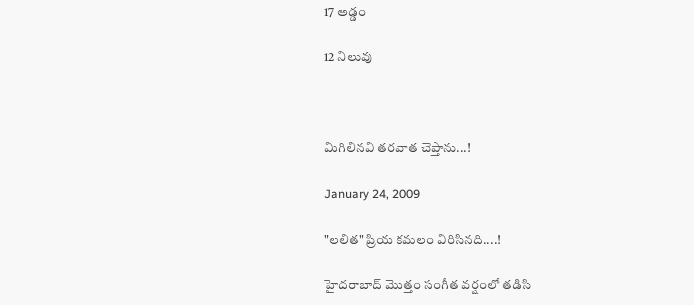17 అడ్డం

12 నిలువు



మిగిలినవి తరవాత చెప్తాను...!

January 24, 2009

"లలిత" ప్రియ కమలం విరిసినది....!

హైదరాబాద్ మొత్తం సంగీత వర్షంలో తడిసి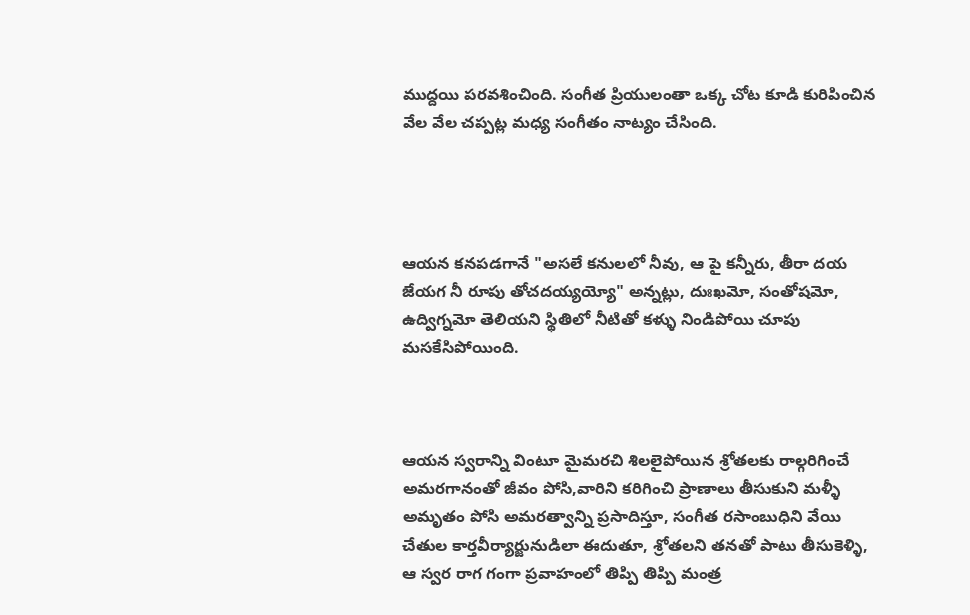ముద్దయి పరవశించింది. సంగీత ప్రియులంతా ఒక్క చోట కూడి కురిపించిన వేల వేల చప్పట్ల మధ్య సంగీతం నాట్యం చేసింది.




ఆయన కనపడగానే "అసలే కనులలో నీవు, ఆ పై కన్నీరు, తీరా దయ జేయగ నీ రూపు తోచదయ్యయ్యో" అన్నట్లు, దుఃఖమో, సంతోషమో, ఉద్విగ్నమో తెలియని స్థితిలో నీటితో కళ్ళు నిండిపోయి చూపు మసకేసిపోయింది.



ఆయన స్వరాన్ని వింటూ మైమరచి శిలలైపోయిన శ్రోతలకు రాల్గరిగించే అమరగానంతో జీవం పోసి,వారిని కరిగించి ప్రాణాలు తీసుకుని మళ్ళీ అమృతం పోసి అమరత్వాన్ని ప్రసాదిస్తూ, సంగీత రసాంబుధిని వేయి చేతుల కార్తవీర్యార్జునుడిలా ఈదుతూ, శ్రోతలని తనతో పాటు తీసుకెళ్ళి, ఆ స్వర రాగ గంగా ప్రవాహంలో తిప్పి తిప్పి మంత్ర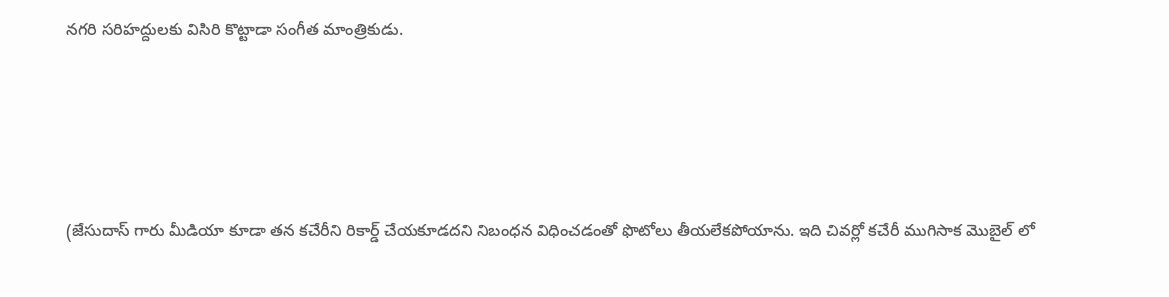నగరి సరిహద్దులకు విసిరి కొట్టాడా సంగీత మాంత్రికుడు.





(జేసుదాస్ గారు మీడియా కూడా తన కచేరీని రికార్డ్ చేయకూడదని నిబంధన విధించడంతో ఫొటోలు తీయలేకపోయాను. ఇది చివర్లో కచేరీ ముగిసాక మొబైల్ లో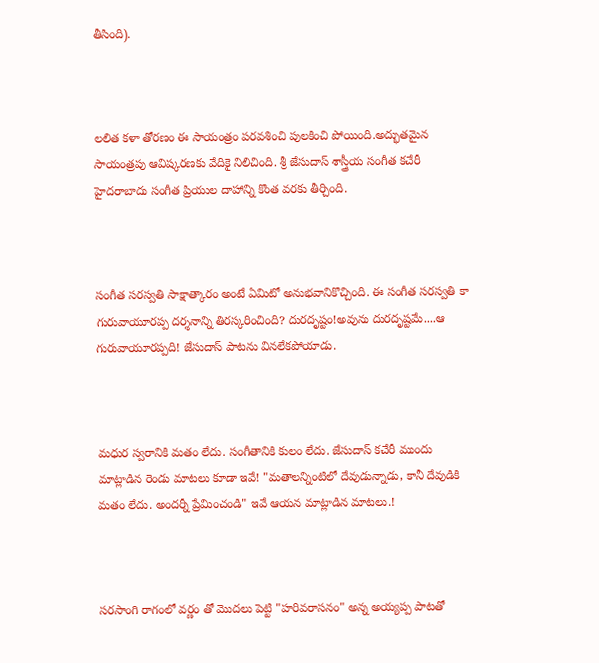తీసింది).



లలిత కళా తోరణం ఈ సాయంత్రం పరవశించి పులకించి పోయింది.అద్భుతమైన సాయంత్రపు ఆవిష్కరణకు వేదికై నిలిచింది. శ్రీ జేసుదాస్ శాస్త్రీయ సంగీత కచేరీ హైదరాబాదు సంగీత ప్రియుల దాహాన్ని కొంత వరకు తీర్చింది.



సంగీత సరస్వతి సాక్షాత్కారం అంటే ఏమిటో అనుభవానికొచ్చింది. ఈ సంగీత సరస్వతి కా గురువాయూరప్ప దర్శనాన్ని తిరస్కరించింది? దురదృష్టం!అవును దురదృష్టమే....ఆ గురువాయూరప్పది! జేసుదాస్ పాటను వినలేకపోయాడు.



మధుర స్వరానికి మతం లేదు. సంగీతానికి కులం లేదు. జేసుదాస్ కచేరీ ముందు మాట్లాడిన రెండు మాటలు కూడా ఇవే! "మతాలన్నింటిలో దేవుడున్నాడు, కానీ దేవుడికి మతం లేదు. అందర్నీ ప్రేమించండి" ఇవే ఆయన మాట్లాడిన మాటలు.!



సరసాంగి రాగంలో వర్ణం తో మొదలు పెట్టి "హరివరాసనం" అన్న అయ్యప్ప పాటతో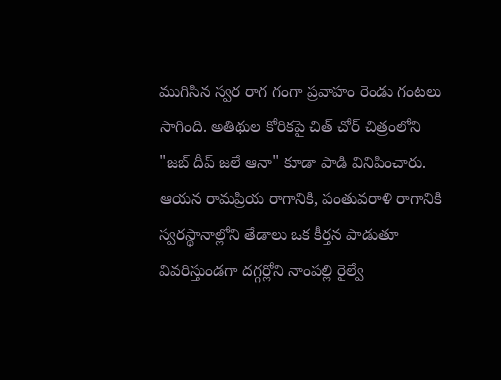ముగిసిన స్వర రాగ గంగా ప్రవాహం రెండు గంటలు సాగింది. అతిథుల కోరికపై చిత్ చోర్ చిత్రంలోని "జబ్ దీప్ జలే ఆనా" కూడా పాడి వినిపించారు. ఆయన రామప్రియ రాగానికి, పంతువరాళి రాగానికి స్వరస్థానాల్లోని తేడాలు ఒక కీర్తన పాడుతూ వివరిస్తుండగా దగ్గర్లోని నాంపల్లి రైల్వే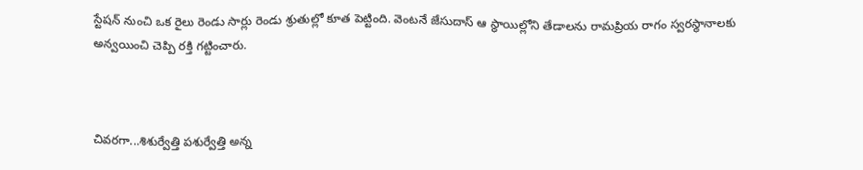స్టేషన్ నుంచి ఒక రైలు రెండు సార్లు రెండు శ్రుతుల్లో కూత పెట్టింది. వెంటనే జేసుదాస్ ఆ స్థాయిల్లోని తేడాలను రామప్రియ రాగం స్వరస్థానాలకు అన్వయించి చెప్పి రక్తి గట్టించారు.



చివరగా...శిశుర్వేత్తి పశుర్వేత్తి అన్న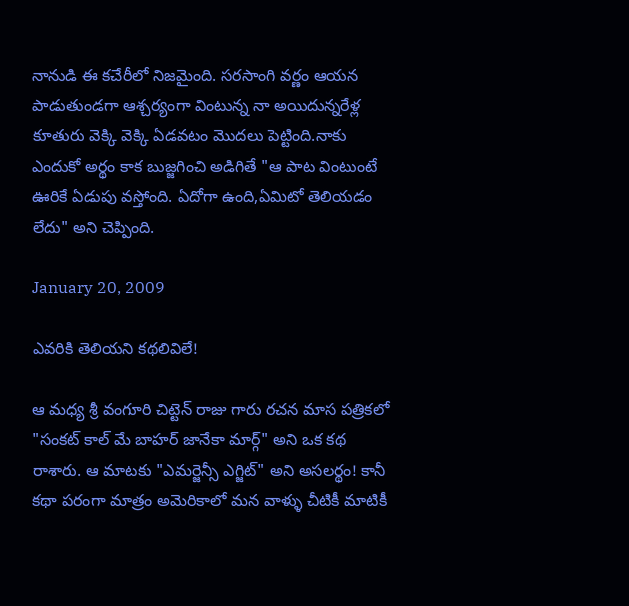నానుడి ఈ కచేరీలో నిజమైంది. సరసాంగి వర్ణం ఆయన పాడుతుండగా ఆశ్చర్యంగా వింటున్న నా అయిదున్నరేళ్ల కూతురు వెక్కి వెక్కి ఏడవటం మొదలు పెట్టింది.నాకు ఎందుకో అర్థం కాక బుజ్జగించి అడిగితే "ఆ పాట వింటుంటే ఊరికే ఏడుపు వస్తోంది. ఏదోగా ఉంది,ఏమిటో తెలియడం లేదు" అని చెప్పింది.

January 20, 2009

ఎవరికి తెలియని కథలివిలే!

ఆ మధ్య శ్రీ వంగూరి చిట్టెన్ రాజు గారు రచన మాస పత్రికలో "సంకట్ కాల్ మే బాహర్ జానేకా మార్గ్" అని ఒక కథ రాశారు. ఆ మాటకు "ఎమర్జెన్సీ ఎగ్జిట్" అని అసలర్థం! కానీ కథా పరంగా మాత్రం అమెరికాలో మన వాళ్ళు చీటికీ మాటికీ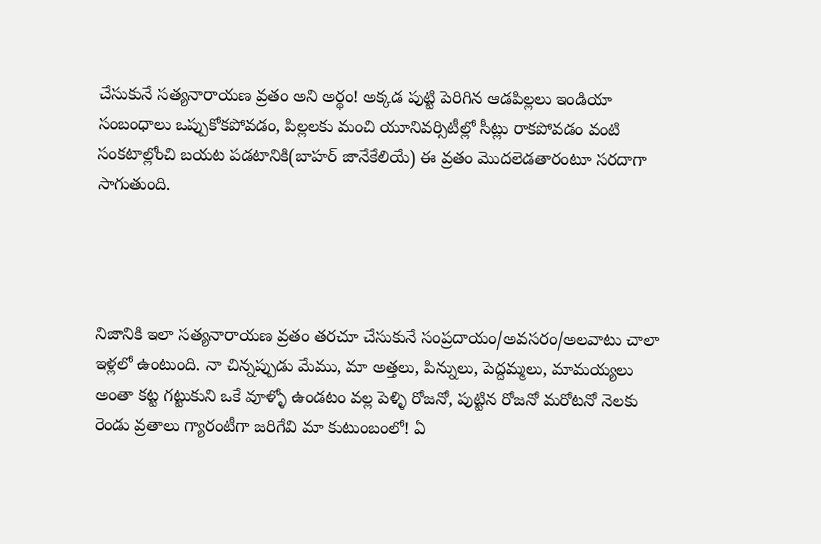చేసుకునే సత్యనారాయణ వ్రతం అని అర్థం! అక్కడ పుట్టి పెరిగిన ఆడపిల్లలు ఇండియా సంబంధాలు ఒప్పుకోకపోవడం, పిల్లలకు మంచి యూనివర్సిటీల్లో సీట్లు రాకపోవడం వంటి సంకటాల్లోంచి బయట పడటానికి(బాహర్ జానేకేలియే) ఈ వ్రతం మొదలెడతారంటూ సరదాగా సాగుతుంది.




నిజానికి ఇలా సత్యనారాయణ వ్రతం తరచూ చేసుకునే సంప్రదాయం/అవసరం/అలవాటు చాలా ఇళ్లలో ఉంటుంది. నా చిన్నప్పుడు మేము, మా అత్తలు, పిన్నులు, పెద్దమ్మలు, మామయ్యలు అంతా కట్ట గట్టుకుని ఒకే వూళ్ళో ఉండటం వల్ల పెళ్ళి రోజనో, పుట్టిన రోజనో మరోటనో నెలకు రెండు వ్రతాలు గ్యారంటీగా జరిగేవి మా కుటుంబంలో! ఏ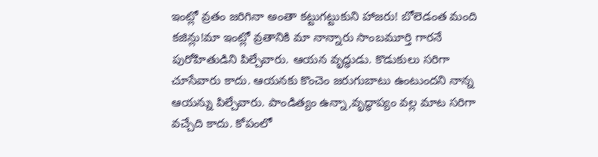ఇంట్లో వ్రతం జరిగినా అంతా కట్టుగట్టుకుని హాజరు! బోలెడంత మంది కజిన్లు!మా ఇంట్లో వ్రతానికి మా నాన్నారు సాంబమూర్తి గారనే పురోహితుడిని పిల్చేవారు. ఆయన వృద్ధుడు. కొడుకులు సరిగా చూసేవారు కాదు. ఆయనకు కొంచెం జరుగుబాటు ఉంటుందని నాన్న ఆయన్ను పిల్చేవారు. పాండిత్యం ఉన్నా,వృద్ధాప్యం వల్ల మాట సరిగా వచ్చేది కాదు. కోపంలో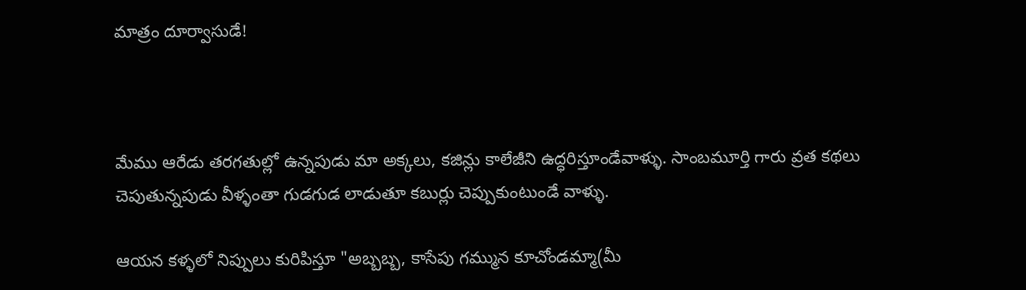మాత్రం దూర్వాసుడే!



మేము ఆరేడు తరగతుల్లో ఉన్నపుడు మా అక్కలు, కజిన్లు కాలేజీని ఉద్ధరిస్తూండేవాళ్ళు. సాంబమూర్తి గారు వ్రత కథలు చెపుతున్నపుడు వీళ్ళంతా గుడగుడ లాడుతూ కబుర్లు చెప్పుకుంటుండే వాళ్ళు.

ఆయన కళ్ళలో నిప్పులు కురిపిస్తూ "అబ్బబ్బ, కాసేపు గమ్మున కూచోండమ్మా(మీ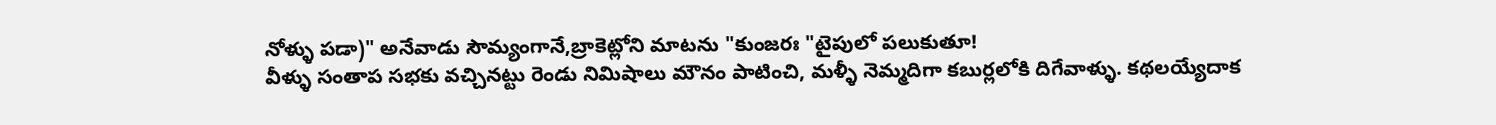నోళ్ళు పడా)" అనేవాడు సౌమ్యంగానే,బ్రాకెట్లోని మాటను "కుంజరః "టైపులో పలుకుతూ!
వీళ్ళు సంతాప సభకు వచ్చినట్టు రెండు నిమిషాలు మౌనం పాటించి, మళ్ళీ నెమ్మదిగా కబుర్లలోకి దిగేవాళ్ళు. కథలయ్యేదాక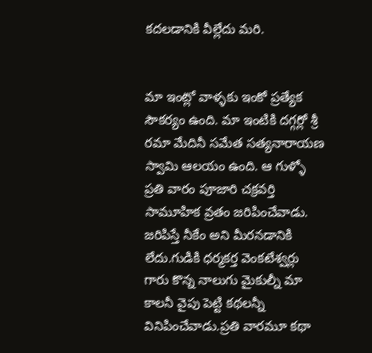కదలడానికి వీల్లేదు మరి.


మా ఇంట్లో వాళ్ళకు ఇంకో ప్రత్యేక సౌకర్యం ఉంది. మా ఇంటికి దగ్గర్లో శ్రీ రమా మేదినీ సమేత సత్యనారాయణ స్వామి ఆలయం ఉంది. ఆ గుళ్ళో ప్రతి వారం పూజారి చక్రవర్తి సామూహిక వ్రతం జరిపించేవాడు. జరిపిస్తే నీకేం అని మీరనడానికి లేదు.గుడికి ధర్మకర్త వెంకటేశ్వర్లు గారు కొన్న నాలుగు మైకుల్నీ మా కాలనీ వైపు పెట్టి కథలన్నీ వినిపించేవాడు.ప్రతి వారమూ కథా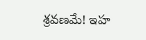శ్రవణమే! ఇహ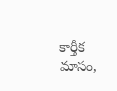కార్తీక మాసం,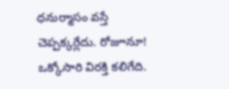ధనుర్మాసం వస్తే చెప్పక్కర్లేదు. రోజూనూ! ఒక్కోసారి విరక్తి కలిగేది.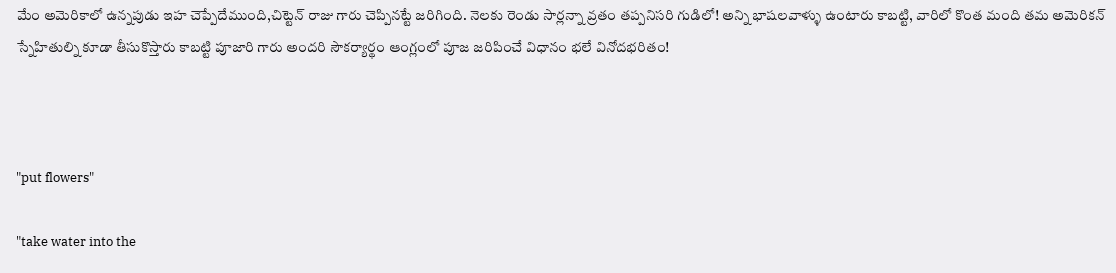మేం అమెరికాలో ఉన్నపుడు ఇహ చెప్పేదేముంది,చిట్టెన్ రాజు గారు చెప్పినట్టే జరిగింది. నెలకు రెండు సార్లన్నా వ్రతం తప్పనిసరి గుడిలో! అన్ని భాషలవాళ్ళు ఉంటారు కాబట్టి, వారిలో కొంత మంది తమ అమెరికన్ స్నేహితుల్ని కూడా తీసుకొస్తారు కాబట్టి పూజారి గారు అందరి సౌకర్యార్థం ఆంగ్లంలో పూజ జరిపించే విధానం భలే వినోదభరితం!



"put flowers"

"take water into the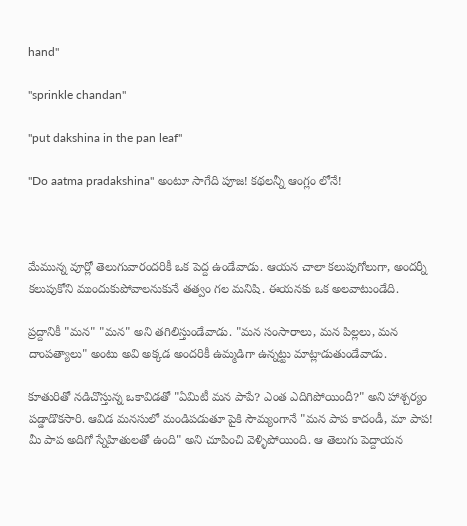hand"

"sprinkle chandan"

"put dakshina in the pan leaf"

"Do aatma pradakshina" అంటూ సాగేది పూజ! కథలన్నీ ఆంగ్లం లోనే!



మేమున్న వూర్లో తెలుగువారందరికీ ఒక పెద్ద ఉండేవాడు. ఆయన చాలా కలుపుగోలుగా, అందర్నీ కలుపుకోని ముందుకుపోవాలనుకునే తత్వం గల మనిషి. ఈయనకు ఒక అలవాటుండేది.

ప్రద్దానికీ "మన" "మన" అని తగిలిస్తుండేవాడు. "మన సంసారాలు, మన పిల్లలు, మన దాంపత్యాలు" అంటు అవి అక్కడ అందరికీ ఉమ్మడిగా ఉన్నట్టు మాట్లాడుతుండేవాడు.

కూతురితో నడిచొస్తున్న ఒకావిడతో "ఏమిటీ మన పాపే? ఎంత ఎదిగిపోయిందీ?" అని హాశ్చర్యం పడ్డాడొకసారి. ఆవిడ మనసులో మండిపడుతూ పైకి సౌమ్యంగానే "మన పాప కాదండీ, మా పాప! మీ పాప అదిగో స్నేహితులతో ఉంది" అని చూపించి వెళ్ళిపోయింది. ఆ తెలుగు పెద్దాయన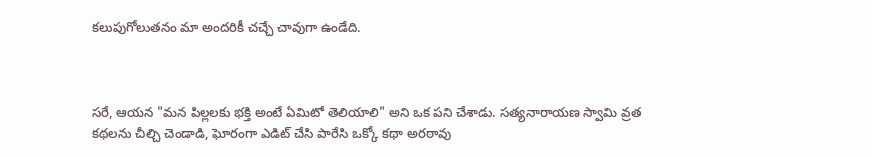కలుపుగోలుతనం మా అందరికీ చచ్చే చావుగా ఉండేది.



సరే, ఆయన "మన పిల్లలకు భక్తి అంటే ఏమిటో తెలియాలి" అని ఒక పని చేశాడు. సత్యనారాయణ స్వామి వ్రత కథలను చీల్చి చెండాడి, ఘోరంగా ఎడిట్ చేసి పారేసి ఒక్కో కథా అరఠావు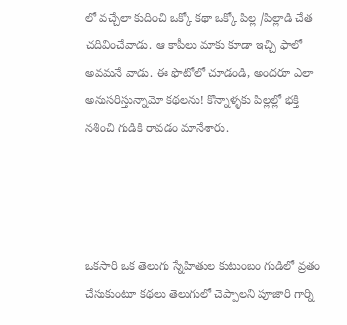లో వచ్చేలా కుదించి ఒక్కో కథా ఒక్కో పిల్ల /పిల్లాడి చేత చదివించేవాడు. ఆ కాపీలు మాకు కూడా ఇచ్చి ఫాలో అవమనే వాడు. ఈ ఫొటోలో చూడండి, అందరూ ఎలా అనుసరిస్తున్నామో కథలను! కొన్నాళ్ళకు పిల్లల్లో భక్తి నశించి గుడికి రావడం మానేశారు.




ఒకసారి ఒక తెలుగు స్నేహితుల కుటుంబం గుడిలో వ్రతం చేసుకుంటూ కథలు తెలుగులో చెప్పాలని పూజారి గార్ని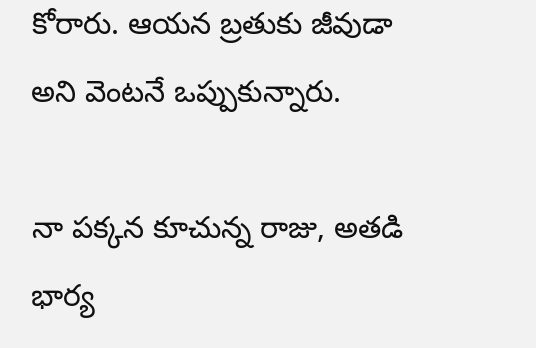కోరారు. ఆయన బ్రతుకు జీవుడా అని వెంటనే ఒప్పుకున్నారు.

నా పక్కన కూచున్న రాజు, అతడి భార్య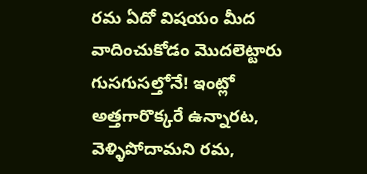రమ ఏదో విషయం మీద వాదించుకోడం మొదలెట్టారు గుసగుసల్తోనే! ఇంట్లో అత్తగారొక్కరే ఉన్నారట, వెళ్ళిపోదామని రమ,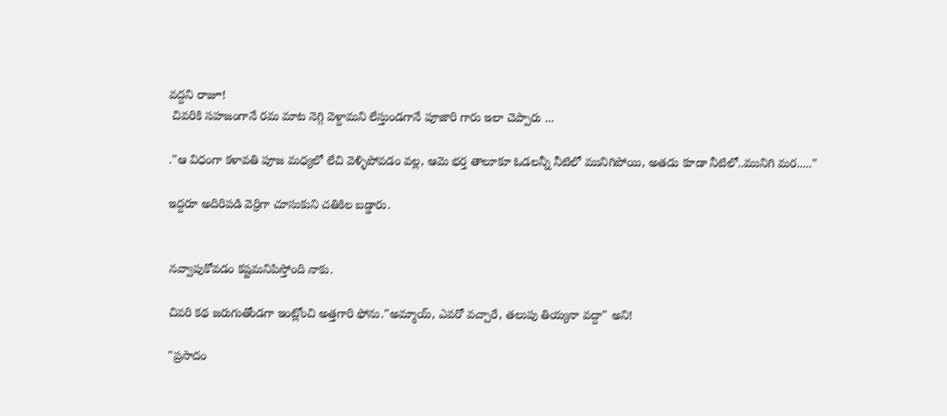వద్దని రాజూ!
 చివరికి సహజంగానే రమ మాట నెగ్గి వెళ్దామని లేస్తుండగానే పూజారి గారు ఇలా చెప్పారు ...

."ఆ విధంగా కళావతి పూజ మధ్యలో లేచి వెళ్ళిపోవడం వల్ల, ఆమె భర్త తాలూకూ ఓడలన్నీ నీటిలో మునిగిపోయి, అతడు కూడా నీటిలో..మునిగి మర....."

ఇద్దరూ అదిరిపడి వెర్రిగా చూసుకుని చతికిల బడ్డారు.


నవ్వాపుకోవడం కష్టమనిపిస్తోంది నాకు.

చివరి కథ జరుగుతోండగా ఇంట్లోంచి అత్తగారి ఫోను."అమ్మాయ్, ఎవరో వచ్చారే, తలుపు తియ్యనా వద్దా" అని!

"ప్రసాదం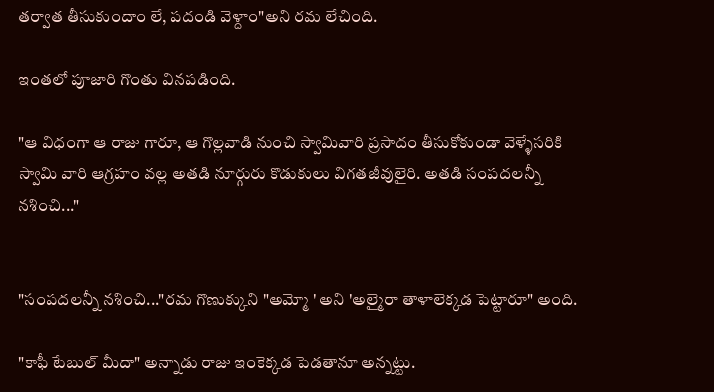తర్వాత తీసుకుందాం లే, పదండి వెళ్దాం"అని రమ లేచింది.

ఇంతలో పూజారి గొంతు వినపడింది.

"ఆ విధంగా ఆ రాజు గారూ, ఆ గొల్లవాడి నుంచి స్వామివారి ప్రసాదం తీసుకోకుండా వెళ్ళేసరికి స్వామి వారి ఆగ్రహం వల్ల అతడి నూర్గురు కొడుకులు విగతజీవులైరి. అతడి సంపదలన్నీ నశించి..."


"సంపదలన్నీ నశించి..."రమ గొణుక్కుని "అమ్మో ' అని 'అల్మైరా తాళాలెక్కడ పెట్టారూ" అంది.

"కాఫీ టేబుల్ మీదా" అన్నాడు రాజు ఇంకెక్కడ పెడతానూ అన్నట్టు.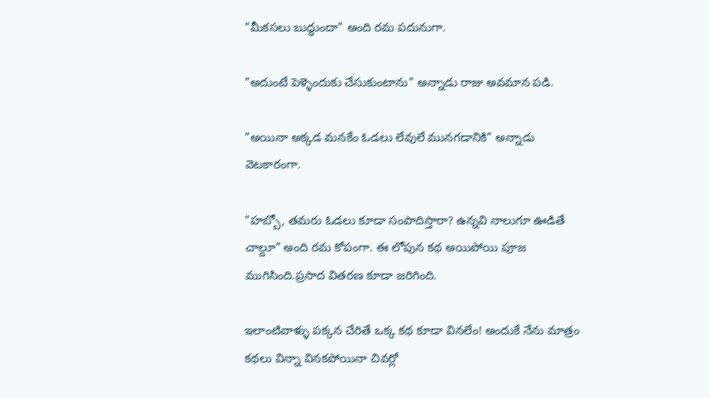"మీకసలు బుద్ధుందా" అంది రమ పదునుగా.

"అదుంటే పెళ్ళెందుకు చేసుకుంటాను" అన్నాడు రాజు అవమాన పడి.

"అయినా అక్కడ మనకేం ఓడలు లేవులే మునగడానికి" అన్నాడు వెటకారంగా.

"హబ్బో, తమరు ఓడలు కూడా సంపాదిస్తారా? ఉన్నవి నాలుగూ ఊడితే చాల్దూ" అంది రమ కోపంగా. ఈ లోపున కథ అయిపోయి పూజ ముగిసింది.ప్రసాద వితరణ కూడా జరిగింది.

ఇలాంటివాళ్ళు పక్కన చేరితే ఒక్క కథ కూడా వినలేం! అందుకే నేను మాత్రం కథలు విన్నా వినకపోయినా చివర్లో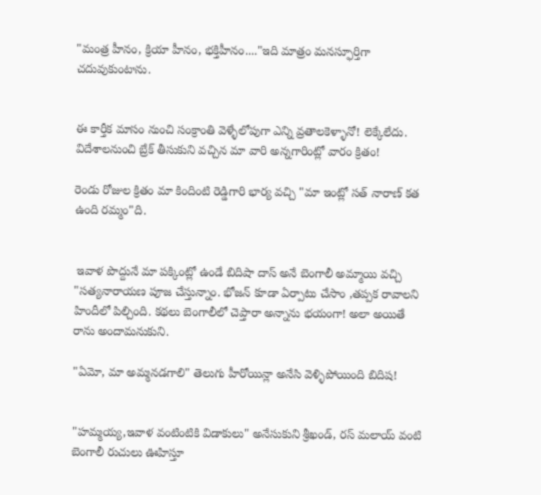"మంత్ర హీనం, క్రియా హీనం, భక్తిహీనం...."ఇది మాత్రం మనస్ఫూర్తిగా చదువుకుంటాను.


ఈ కార్తీక మాసం నుంచి సంక్రాంతి వెళ్ళేలోపుగా ఎన్ని వ్రతాలకెళ్ళానో! లెక్కేలేదు. విదేశాలనుంచి బ్రేక్ తీసుకుని వచ్చిన మా వారి అన్నగారింట్లో వారం క్రితం!

రెండు రోజుల క్రితం మా కిందింటి రెడ్డిగారి భార్య వచ్చి "మా ఇంట్లో సత్ నారాణ్ కత ఉంది రమ్మం"ది.


 ఇవాళ పొద్దునే మా పక్కింట్లో ఉండే బిదిషా దాస్ అనే బెంగాలీ అమ్మాయి వచ్చి "సత్యనారాయణ పూజ చేస్తున్నాం. భోజన్ కూడా ఏర్పాటు చేసాం ,తప్పక రావాలని హిందీలో పిల్చింది. కథలు బెంగాలీలో చెప్తారా అన్నాను భయంగా! అలా అయితే రాను అందామనుకుని.

"ఏమో, మా అమ్మనడగాలి" తెలుగు హీరోయిన్లా అనేసి వెళ్ళిపోయింది బిదిష!


"హమ్మయ్య,ఇవాళ వంటింటికి విడాకులు" అనేసుకుని శ్రీఖండ్, రస్ మలాయ్ వంటి బెంగాలీ రుచులు ఊహిస్తూ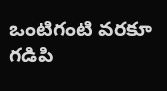ఒంటిగంటి వరకూ గడిపి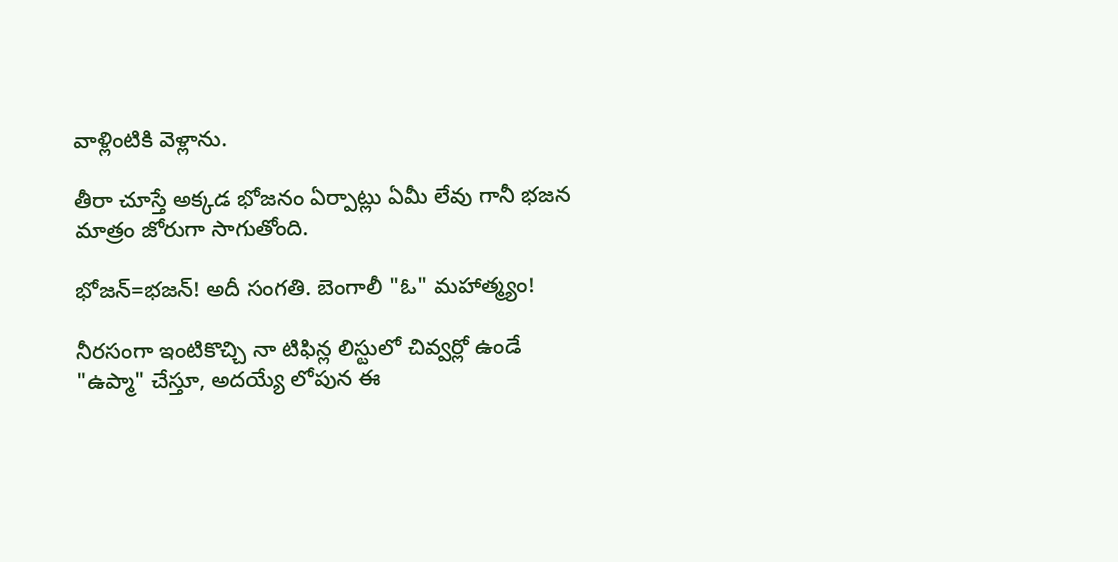వాళ్లింటికి వెళ్లాను.

తీరా చూస్తే అక్కడ భోజనం ఏర్పాట్లు ఏమీ లేవు గానీ భజన మాత్రం జోరుగా సాగుతోంది.

భోజన్=భజన్! అదీ సంగతి. బెంగాలీ "ఓ" మహాత్మ్యం!

నీరసంగా ఇంటికొచ్చి నా టిఫిన్ల లిస్టులో చివ్వర్లో ఉండే "ఉప్మా" చేస్తూ, అదయ్యే లోపున ఈ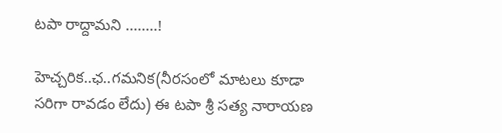టపా రాద్దామని ........!

హెచ్చరిక..ఛ..గమనిక(నీరసంలో మాటలు కూడా సరిగా రావడం లేదు) ఈ టపా శ్రీ సత్య నారాయణ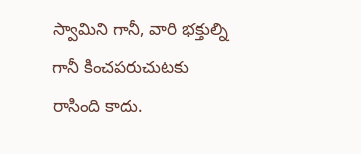స్వామిని గానీ, వారి భక్తుల్ని గానీ కించపరుచుటకు రాసింది కాదు.